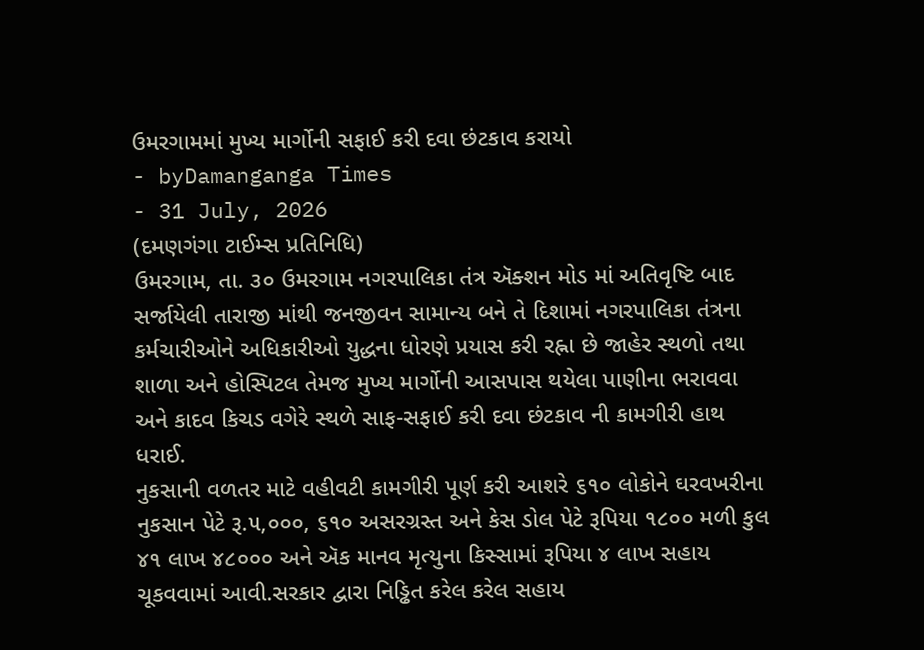ઉમરગામમાં મુખ્ય માર્ગોની સફાઈ કરી દવા છંટકાવ કરાયો
- byDamanganga Times
- 31 July, 2026
(દમણગંગા ટાઈમ્સ પ્રતિનિધિ)
ઉમરગામ, તા. ૩૦ ઉમરગામ નગરપાલિકા તંત્ર ઍક્શન મોડ માં અતિવૃષ્ટિ બાદ સર્જાયેલી તારાજી માંથી જનજીવન સામાન્ય બને તે દિશામાં નગરપાલિકા તંત્રના કર્મચારીઓને અધિકારીઓ યુદ્ધના ધોરણે પ્રયાસ કરી રહ્ના છે જાહેર સ્થળો તથા શાળા અને હોસ્પિટલ તેમજ મુખ્ય માર્ગોની આસપાસ થયેલા પાણીના ભરાવવા અને કાદવ કિચડ વગેરે સ્થળે સાફ-સફાઈ કરી દવા છંટકાવ ની કામગીરી હાથ ધરાઈ.
નુકસાની વળતર માટે વહીવટી કામગીરી પૂર્ણ કરી આશરે ૬૧૦ લોકોને ઘરવખરીના નુકસાન પેટે રૂ.૫,૦૦૦, ૬૧૦ અસરગ્રસ્ત અને કેસ ડોલ પેટે રૂપિયા ૧૮૦૦ મળી કુલ ૪૧ લાખ ૪૮૦૦૦ અને ઍક માનવ મૃત્યુના કિસ્સામાં રૂપિયા ૪ લાખ સહાય ચૂકવવામાં આવી.સરકાર દ્વારા નિડ્ઢિત કરેલ કરેલ સહાય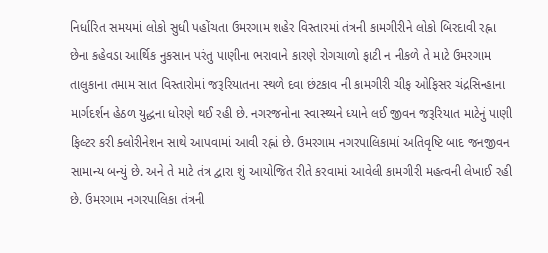નિર્ધારિત સમયમાં લોકો સુધી પહોંચતા ઉમરગામ શહેર વિસ્તારમાં તંત્રની કામગીરીને લોકો બિરદાવી રહ્ના છેના કહેવડા આર્થિક નુકસાન પરંતુ પાણીના ભરાવાને કારણે રોગચાળો ફાટી ન નીકળે તે માટે ઉમરગામ તાલુકાના તમામ સાત વિસ્તારોમાં જરૂરિયાતના સ્થળે દવા છંટકાવ ની કામગીરી ચીફ ઓફિસર ચંદ્રસિન્હાના માર્ગદર્શન હેઠળ યુદ્ધના ધોરણે થઈ રહી છે. નગરજનોના સ્વાસ્થ્યને ધ્યાને લઈ જીવન જરૂરિયાત માટેનું પાણી ફિલ્ટર કરી ક્લોરીનેશન સાથે આપવામાં આવી રહ્નાં છે. ઉમરગામ નગરપાલિકામાં અતિવૃષ્ટિ બાદ જનજીવન સામાન્ય બન્યું છે. અને તે માટે તંત્ર દ્વારા શું આયોજિત રીતે કરવામાં આવેલી કામગીરી મહત્વની લેખાઈ રહી છે. ઉમરગામ નગરપાલિકા તંત્રની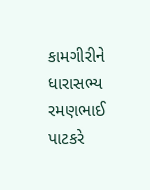કામગીરીને ધારાસભ્ય રમણભાઈ પાટકરે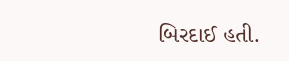બિરદાઈ હતી.